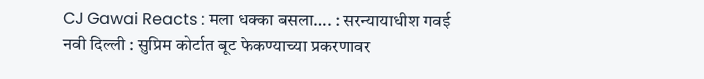CJ Gawai Reacts : मला धक्का बसला…. : सरन्यायाधीश गवई
नवी दिल्ली : सुप्रिम कोर्टात बूट फेकण्याच्या प्रकरणावर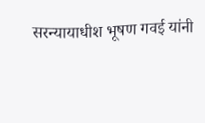सरन्यायाधीश भूषण गवई यांनी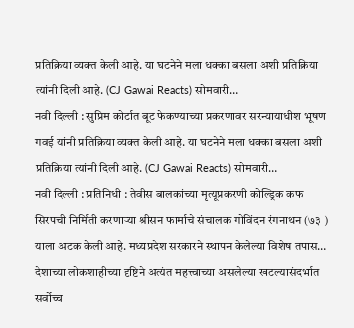प्रतिक्रिया व्यक्त केली आहे. या घटनेने मला धक्का बसला अशी प्रतिक्रिया त्यांनी दिली आहे. (CJ Gawai Reacts) सोमवारी…
नवी दिल्ली : सुप्रिम कोर्टात बूट फेकण्याच्या प्रकरणावर सरन्यायाधीश भूषण गवई यांनी प्रतिक्रिया व्यक्त केली आहे. या घटनेने मला धक्का बसला अशी प्रतिक्रिया त्यांनी दिली आहे. (CJ Gawai Reacts) सोमवारी…
नवी दिल्ली : प्रतिनिधी : तेवीस बालकांच्या मृत्यूप्रकरणी कोल्ड्रिक कफ सिरपची निर्मिती करणाऱ्या श्रीसन फार्माचे संचालक गोविंदन रंगनाथन (७३ ) याला अटक केली आहे. मध्यप्रदेश सरकारने स्थापन केलेल्या विशेष तपास…
देशाच्या लोकशाहीच्या दृष्टिने अत्यंत महत्त्वाच्या असलेल्या खटल्यासंदर्भात सर्वोच्च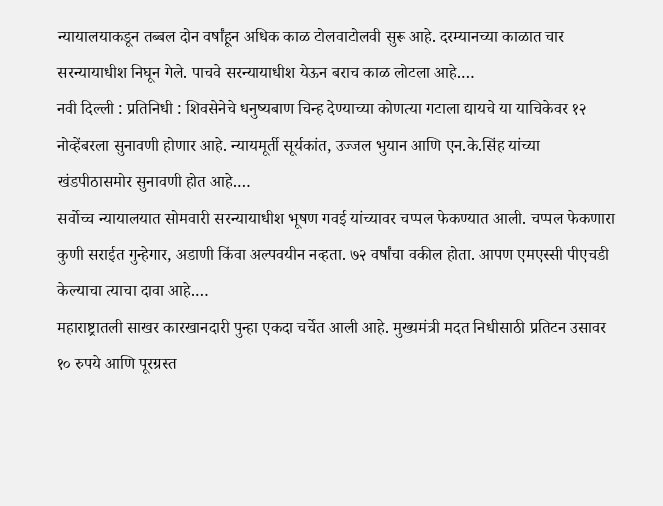न्यायालयाकडून तब्बल दोन वर्षांहून अधिक काळ टोलवाटोलवी सुरू आहे. दरम्यानच्या काळात चार सरन्यायाधीश निघून गेले. पाचवे सरन्यायाधीश येऊन बराच काळ लोटला आहे.…
नवी दिल्ली : प्रतिनिधी : शिवसेनेचे धनुष्यबाण चिन्ह देण्याच्या कोणत्या गटाला द्यायचे या याचिकेवर १२ नोव्हेंबरला सुनावणी होणार आहे. न्यायमूर्ती सूर्यकांत, उज्जल भुयान आणि एन.के.सिंह यांच्या खंडपीठासमोर सुनावणी होत आहे.…
सर्वोच्च न्यायालयात सोमवारी सरन्यायाधीश भूषण गवई यांच्यावर चप्पल फेकण्यात आली. चप्पल फेकणारा कुणी सराईत गुन्हेगार, अडाणी किंवा अल्पवयीन नव्हता. ७२ वर्षांचा वकील होता. आपण एमएस्सी पीएचडी केल्याचा त्याचा दावा आहे.…
महाराष्ट्रातली साखर कारखानदारी पुन्हा एकदा चर्चेत आली आहे. मुख्यमंत्री मदत निधीसाठी प्रतिटन उसावर १० रुपये आणि पूरग्रस्त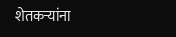शेतकऱ्यांना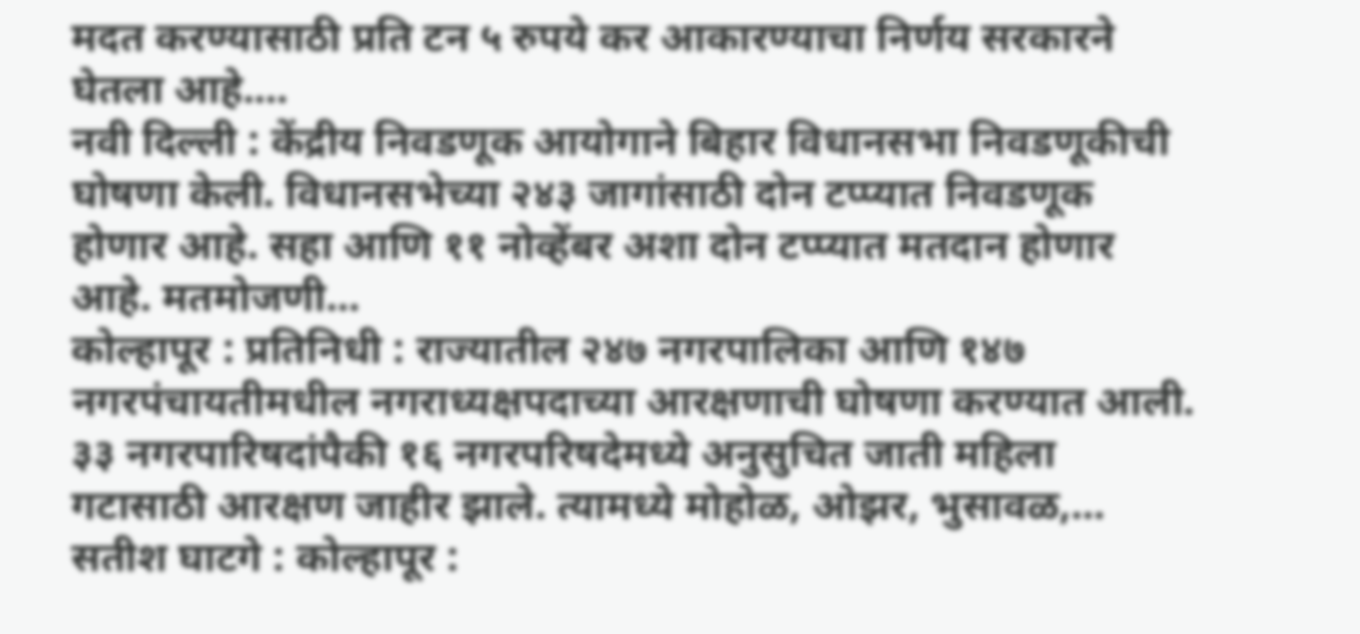मदत करण्यासाठी प्रति टन ५ रुपये कर आकारण्याचा निर्णय सरकारने घेतला आहे.…
नवी दिल्ली : केंद्रीय निवडणूक आयोगाने बिहार विधानसभा निवडणूकीची घोषणा केली. विधानसभेच्या २४३ जागांसाठी दोन टप्प्यात निवडणूक होणार आहे. सहा आणि ११ नोव्हेंबर अशा दोन टप्प्यात मतदान होणार आहे. मतमोजणी…
कोल्हापूर : प्रतिनिधी : राज्यातील २४७ नगरपालिका आणि १४७ नगरपंचायतीमधील नगराध्यक्षपदाच्या आरक्षणाची घोषणा करण्यात आली. ३३ नगरपारिषदांपैकी १६ नगरपरिषदेमध्ये अनुसुचित जाती महिला गटासाठी आरक्षण जाहीर झाले. त्यामध्ये मोहोळ, ओझर, भुसावळ,…
सतीश घाटगे : कोल्हापूर :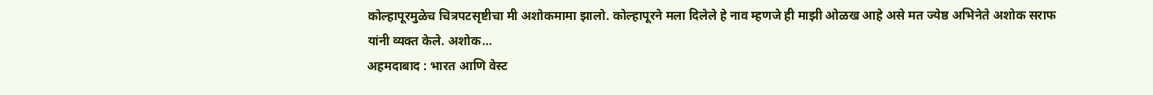कोल्हापूरमुळेच चित्रपटसृष्टीचा मी अशोकमामा झालो. कोल्हापूरने मला दिलेले हे नाव म्हणजे ही माझी ओळख आहे असे मत ज्येष्ठ अभिनेते अशोक सराफ यांनी व्यक्त केले. अशोक…
अहमदाबाद : भारत आणि वेस्ट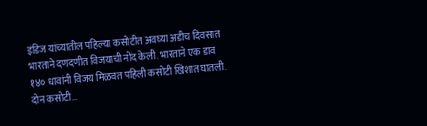इंडिज यांच्यातील पहिल्या कसोटीत अवघ्या अडीच दिवसात भारताने दणदणीत विजयाची नोंद केली. भारताने एक डाव १४० धावांनी विजय मिळवत पहिली कसोटी खिशात घातली. दोन कसोटी…